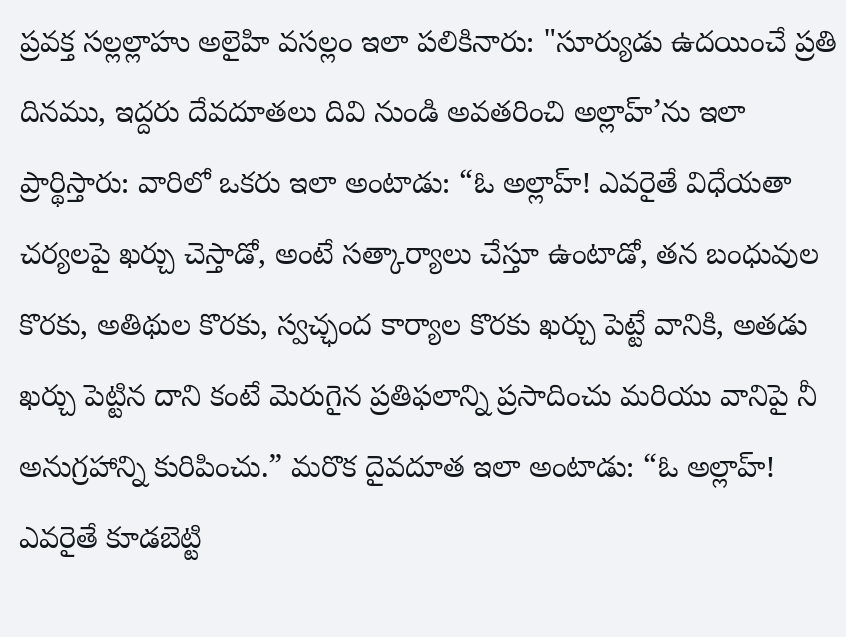ప్రవక్త సల్లల్లాహు అలైహి వసల్లం ఇలా పలికినారు: "సూర్యుడు ఉదయించే ప్రతి దినము, ఇద్దరు దేవదూతలు దివి నుండి అవతరించి అల్లాహ్’ను ఇలా ప్రార్థిస్తారు: వారిలో ఒకరు ఇలా అంటాడు: “ఓ అల్లాహ్! ఎవరైతే విధేయతా చర్యలపై ఖర్చు చెస్తాడో, అంటే సత్కార్యాలు చేస్తూ ఉంటాడో, తన బంధువుల కొరకు, అతిథుల కొరకు, స్వచ్ఛంద కార్యాల కొరకు ఖర్చు పెట్టే వానికి, అతడు ఖర్చు పెట్టిన దాని కంటే మెరుగైన ప్రతిఫలాన్ని ప్రసాదించు మరియు వానిపై నీ అనుగ్రహాన్ని కురిపించు.” మరొక దైవదూత ఇలా అంటాడు: “ఓ అల్లాహ్! ఎవరైతే కూడబెట్టి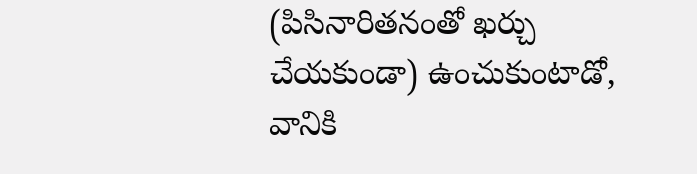(పిసినారితనంతో ఖర్చు చేయకుండా) ఉంచుకుంటాడో, వానికి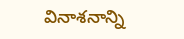వినాశనాన్ని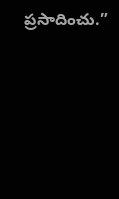ప్రసాదించు.”